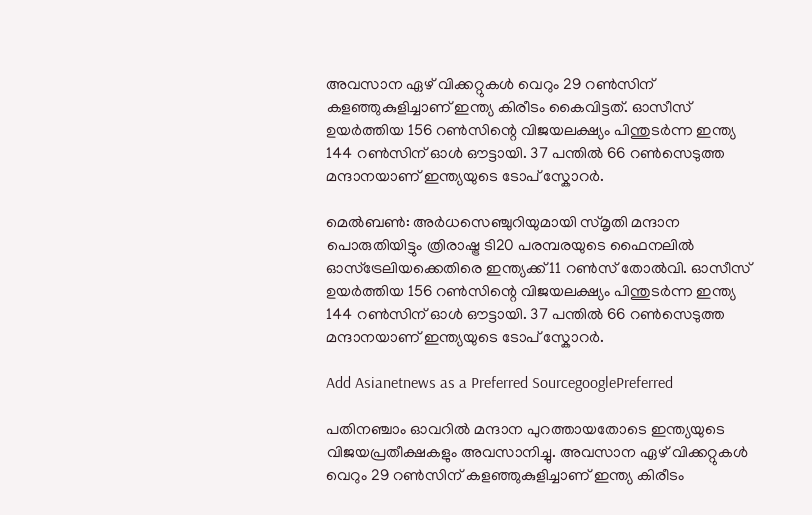അവസാന ഏഴ് വിക്കറ്റുകള്‍ വെറും 29 റണ്‍സിന് കളഞ്ഞുകുളിച്ചാണ് ഇന്ത്യ കിരീടം കൈവിട്ടത്. ഓസീസ് ഉയര്‍ത്തിയ 156 റണ്‍സിന്റെ വിജയലക്ഷ്യം പിന്തുടര്‍ന്ന ഇന്ത്യ 144 റണ്‍സിന് ഓള്‍ ഔട്ടായി. 37 പന്തില്‍ 66 റണ്‍സെടുത്ത മന്ദാനയാണ് ഇന്ത്യയുടെ ടോപ് സ്കോറര്‍.

മെല്‍ബണ്‍: അര്‍ധസെഞ്ചുറിയുമായി സ്മൃതി മന്ദാന പൊരുതിയിട്ടും ത്രിരാഷ്ട്ര ടി20 പരമ്പരയുടെ ഫൈനലില്‍ ഓസ്ട്രേലിയക്കെതിരെ ഇന്ത്യക്ക് 11 റണ്‍സ് തോല്‍വി. ഓസീസ് ഉയര്‍ത്തിയ 156 റണ്‍സിന്റെ വിജയലക്ഷ്യം പിന്തുടര്‍ന്ന ഇന്ത്യ 144 റണ്‍സിന് ഓള്‍ ഔട്ടായി. 37 പന്തില്‍ 66 റണ്‍സെടുത്ത മന്ദാനയാണ് ഇന്ത്യയുടെ ടോപ് സ്കോറര്‍.

Add Asianetnews as a Preferred SourcegooglePreferred

പതിനഞ്ചാം ഓവറില്‍ മന്ദാന പുറത്തായതോടെ ഇന്ത്യയുടെ വിജയപ്രതീക്ഷകളും അവസാനിച്ചു. അവസാന ഏഴ് വിക്കറ്റുകള്‍ വെറും 29 റണ്‍സിന് കളഞ്ഞുകുളിച്ചാണ് ഇന്ത്യ കിരീടം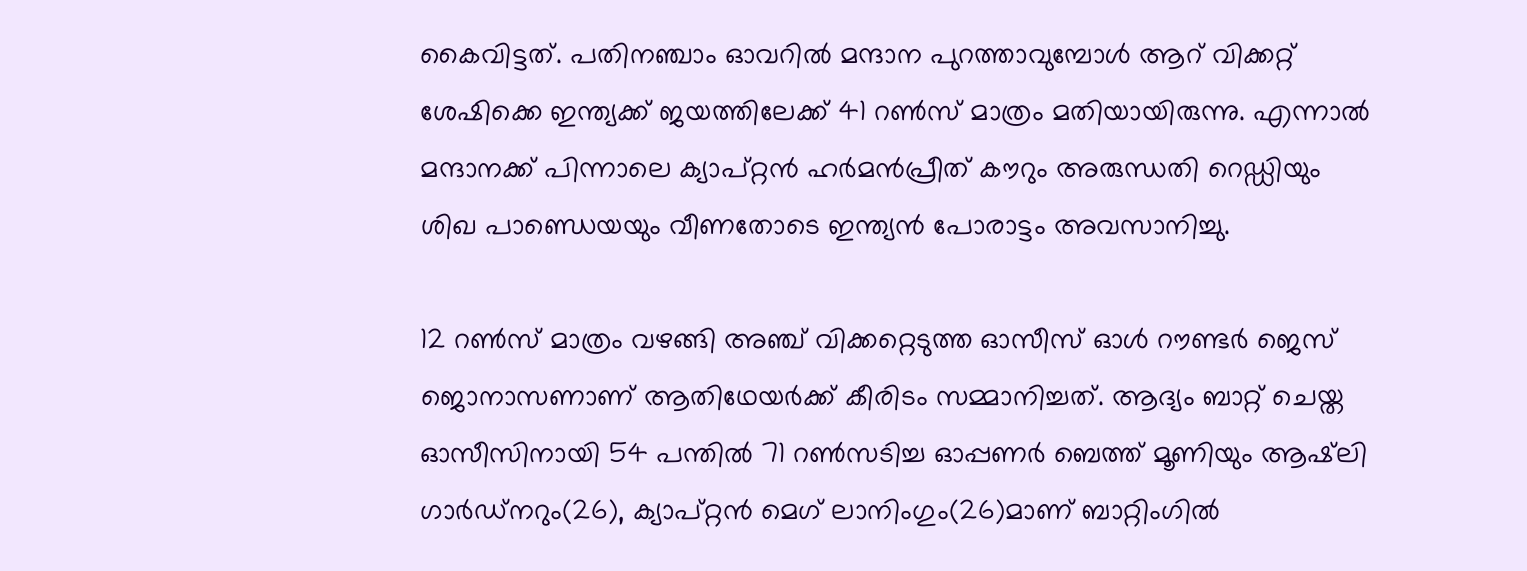കൈവിട്ടത്. പതിനഞ്ചാം ഓവറില്‍ മന്ദാന പുറത്താവുമ്പോള്‍ ആറ് വിക്കറ്റ് ശേഷിക്കെ ഇന്ത്യക്ക് ജയത്തിലേക്ക് 41 റണ്‍സ് മാത്രം മതിയായിരുന്നു. എന്നാല്‍ മന്ദാനക്ക് പിന്നാലെ ക്യാപ്റ്റന്‍ ഹര്‍മന്‍പ്രീത് കൗറും അരുന്ധതി റെഡ്ഡിയും ശിഖ പാണ്ഡെയയും വീണതോടെ ഇന്ത്യന്‍ പോരാട്ടം അവസാനിച്ചു.

12 റണ്‍സ് മാത്രം വഴങ്ങി അഞ്ച് വിക്കറ്റെടുത്ത ഓസീസ് ഓള്‍ റൗണ്ടര്‍ ജെസ് ജൊനാസണാണ് ആതിഥേയര്‍ക്ക് കീരിടം സമ്മാനിച്ചത്. ആദ്യം ബാറ്റ് ചെയ്ത ഓസീസിനായി 54 പന്തില്‍ 71 റണ്‍സടിച്ച ഓപ്പണര്‍ ബെത്ത് മൂണിയും ആഷ്‌ലി ഗാര്‍ഡ്നറും(26), ക്യാപ്റ്റന്‍ മെഗ് ലാനിംഗും(26)മാണ് ബാറ്റിംഗില്‍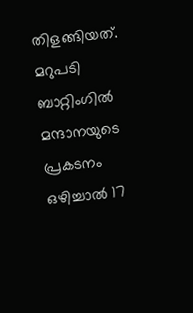തിളങ്ങിയത്. മറുപടി ബാറ്റിംഗില്‍ മന്ദാനയുടെ പ്രകടനം ഒഴിച്ചാല്‍ 17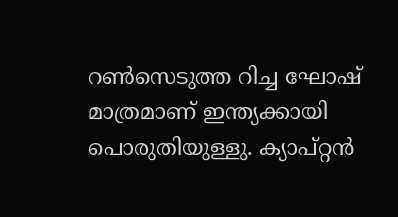റണ്‍സെടുത്ത റിച്ച ഘോഷ് മാത്രമാണ് ഇന്ത്യക്കായി പൊരുതിയുള്ളു. ക്യാപ്റ്റന്‍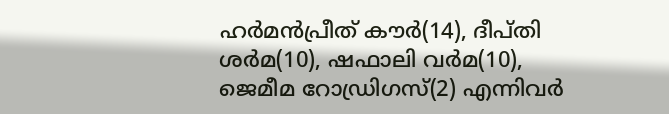ഹര്‍മന്‍പ്രീത് കൗര്‍(14), ദീപ്തി ശര്‍മ(10), ഷഫാലി വര്‍മ(10), ജെമീമ റോഡ്രിഗസ്(2) എന്നിവര്‍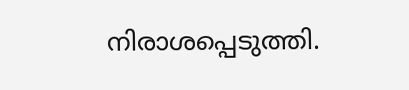നിരാശപ്പെടുത്തി.